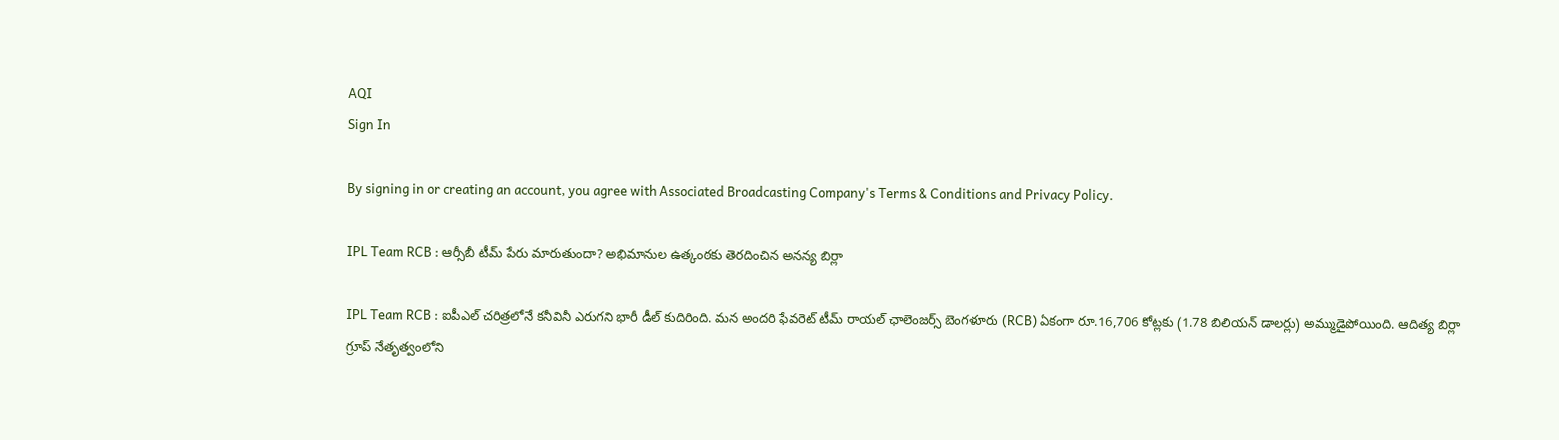AQI
Sign In

By signing in or creating an account, you agree with Associated Broadcasting Company's Terms & Conditions and Privacy Policy.

IPL Team RCB : ఆర్సీబీ టీమ్ పేరు మారుతుందా? అభిమానుల ఉత్కంఠకు తెరదించిన అనన్య బిర్లా

IPL Team RCB : ఐపీఎల్ చరిత్రలోనే కనీవినీ ఎరుగని భారీ డీల్ కుదిరింది. మన అందరి ఫేవరెట్ టీమ్ రాయల్ ఛాలెంజర్స్ బెంగళూరు (RCB) ఏకంగా రూ.16,706 కోట్లకు (1.78 బిలియన్ డాలర్లు) అమ్ముడైపోయింది. ఆదిత్య బిర్లా గ్రూప్ నేతృత్వంలోని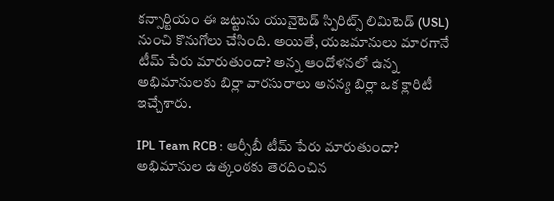కన్సార్టియం ఈ జట్టును యునైటెడ్ స్పిరిట్స్ లిమిటెడ్ (USL) నుంచి కొనుగోలు చేసింది. అయితే, యజమానులు మారగానే టీమ్ పేరు మారుతుందా? అన్న ఆందోళనలో ఉన్న అభిమానులకు బిర్లా వారసురాలు అనన్య బిర్లా ఒక క్లారిటీ ఇచ్చేశారు.

IPL Team RCB : ఆర్సీబీ టీమ్ పేరు మారుతుందా? అభిమానుల ఉత్కంఠకు తెరదించిన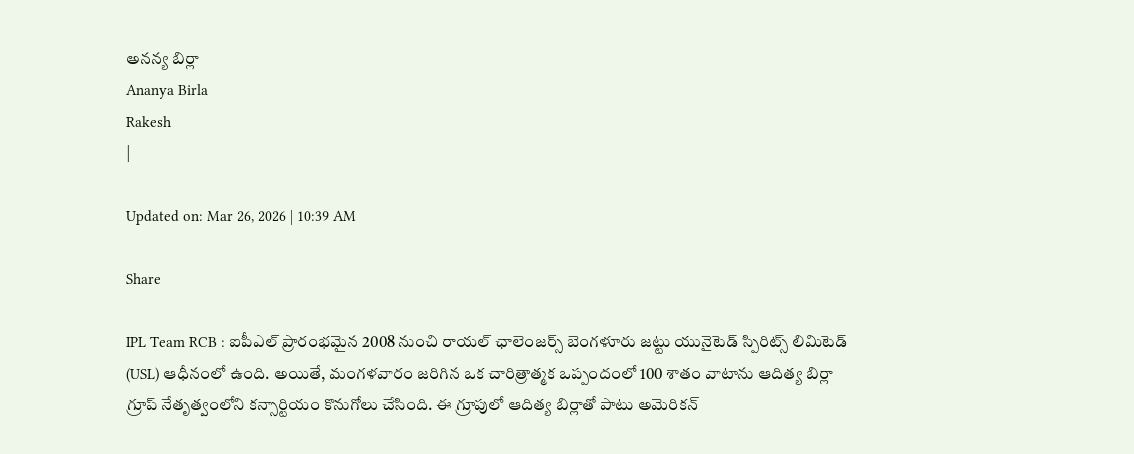అనన్య బిర్లా
Ananya Birla
Rakesh
|

Updated on: Mar 26, 2026 | 10:39 AM

Share

IPL Team RCB : ఐపీఎల్ ప్రారంభమైన 2008 నుంచి రాయల్ ఛాలెంజర్స్ బెంగళూరు జట్టు యునైటెడ్ స్పిరిట్స్ లిమిటెడ్ (USL) ఆధీనంలో ఉంది. అయితే, మంగళవారం జరిగిన ఒక చారిత్రాత్మక ఒప్పందంలో 100 శాతం వాటాను ఆదిత్య బిర్లా గ్రూప్ నేతృత్వంలోని కన్సార్టియం కొనుగోలు చేసింది. ఈ గ్రూపులో ఆదిత్య బిర్లాతో పాటు అమెరికన్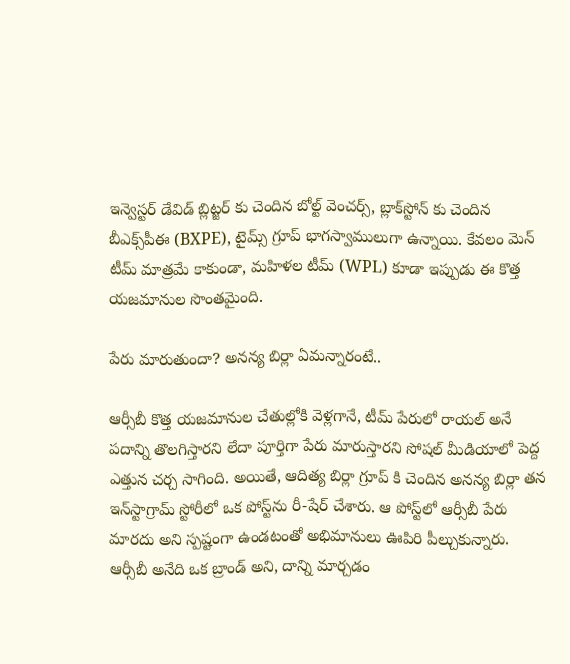ఇన్వెస్టర్ డేవిడ్ బ్లిట్జర్ కు చెందిన బోల్ట్ వెంచర్స్, బ్లాక్‌స్టోన్ కు చెందిన బీఎక్స్‌పీఈ (BXPE), టైమ్స్ గ్రూప్ భాగస్వాములుగా ఉన్నాయి. కేవలం మెన్ టీమ్ మాత్రమే కాకుండా, మహిళల టీమ్ (WPL) కూడా ఇప్పుడు ఈ కొత్త యజమానుల సొంతమైంది.

పేరు మారుతుందా? అనన్య బిర్లా ఏమన్నారంటే..

ఆర్సీబీ కొత్త యజమానుల చేతుల్లోకి వెళ్లగానే, టీమ్ పేరులో రాయల్ అనే పదాన్ని తొలగిస్తారని లేదా పూర్తిగా పేరు మారుస్తారని సోషల్ మీడియాలో పెద్ద ఎత్తున చర్చ సాగింది. అయితే, ఆదిత్య బిర్లా గ్రూప్ కి చెందిన అనన్య బిర్లా తన ఇన్‌స్టాగ్రామ్ స్టోరీలో ఒక పోస్ట్‌ను రీ-షేర్ చేశారు. ఆ పోస్ట్‌లో ఆర్సీబీ పేరు మారదు అని స్పష్టంగా ఉండటంతో అభిమానులు ఊపిరి పీల్చుకున్నారు. ఆర్సీబీ అనేది ఒక బ్రాండ్ అని, దాన్ని మార్చడం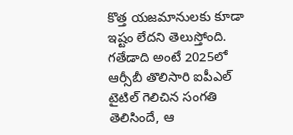కొత్త యజమానులకు కూడా ఇష్టం లేదని తెలుస్తోంది. గతేడాది అంటే 2025లో ఆర్సీబీ తొలిసారి ఐపీఎల్ టైటిల్ గెలిచిన సంగతి తెలిసిందే, ఆ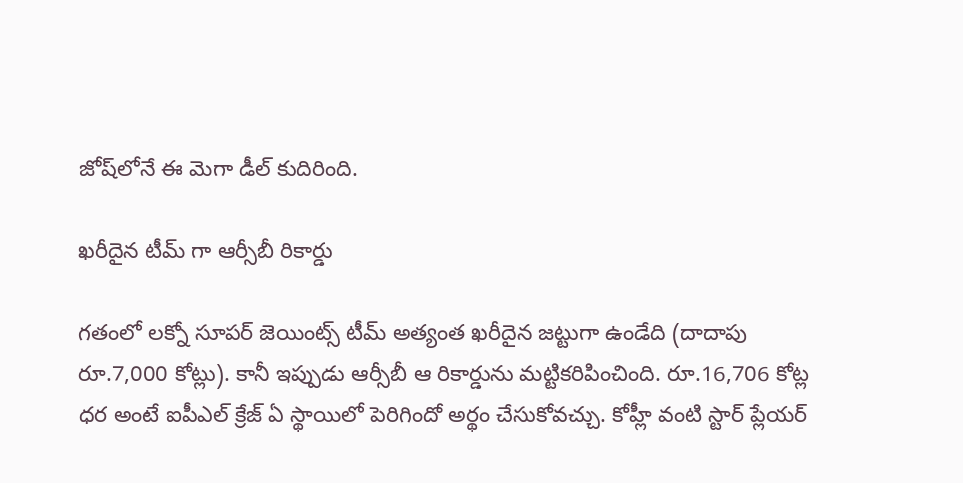జోష్‌లోనే ఈ మెగా డీల్ కుదిరింది.

ఖరీదైన టీమ్ గా ఆర్సీబీ రికార్డు

గతంలో లక్నో సూపర్ జెయింట్స్ టీమ్ అత్యంత ఖరీదైన జట్టుగా ఉండేది (దాదాపు రూ.7,000 కోట్లు). కానీ ఇప్పుడు ఆర్సీబీ ఆ రికార్డును మట్టికరిపించింది. రూ.16,706 కోట్ల ధర అంటే ఐపీఎల్ క్రేజ్ ఏ స్థాయిలో పెరిగిందో అర్థం చేసుకోవచ్చు. కోహ్లీ వంటి స్టార్ ప్లేయర్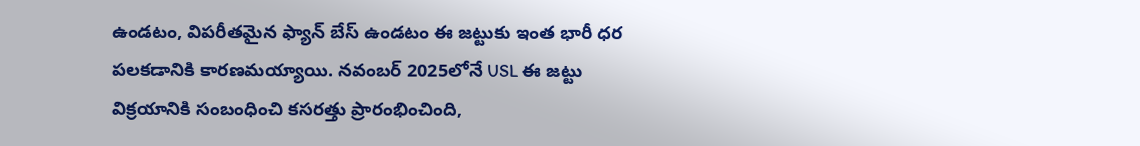ఉండటం, విపరీతమైన ఫ్యాన్ బేస్ ఉండటం ఈ జట్టుకు ఇంత భారీ ధర పలకడానికి కారణమయ్యాయి. నవంబర్ 2025లోనే USL ఈ జట్టు విక్రయానికి సంబంధించి కసరత్తు ప్రారంభించింది,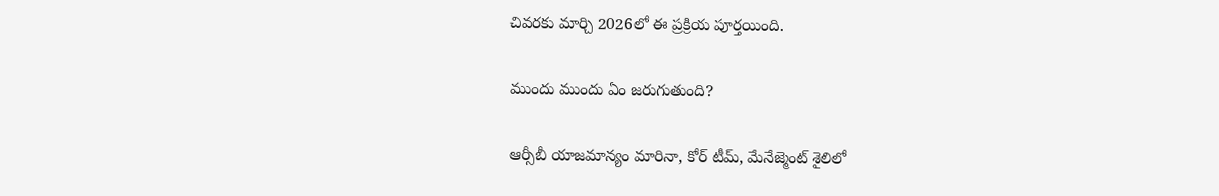చివరకు మార్చి 2026లో ఈ ప్రక్రియ పూర్తయింది.

ముందు ముందు ఏం జరుగుతుంది?

ఆర్సీబీ యాజమాన్యం మారినా, కోర్ టీమ్, మేనేజ్మెంట్ శైలిలో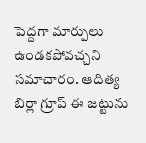పెద్దగా మార్పులు ఉండకపోవచ్చని సమాచారం. ఆదిత్య బిర్లా గ్రూప్ ఈ జట్టును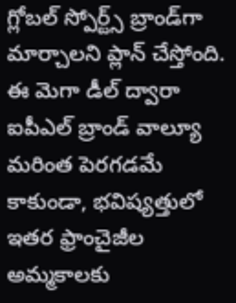గ్లోబల్ స్పోర్ట్స్ బ్రాండ్‌గా మార్చాలని ప్లాన్ చేస్తోంది. ఈ మెగా డీల్ ద్వారా ఐపీఎల్ బ్రాండ్ వాల్యూ మరింత పెరగడమే కాకుండా, భవిష్యత్తులో ఇతర ఫ్రాంచైజీల అమ్మకాలకు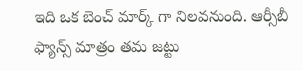ఇది ఒక బెంచ్ మార్క్ గా నిలవనుంది. ఆర్సీబీ ఫ్యాన్స్ మాత్రం తమ జట్టు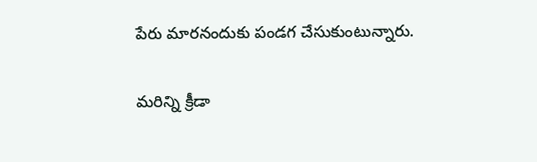పేరు మారనందుకు పండగ చేసుకుంటున్నారు.

మరిన్ని క్రీడా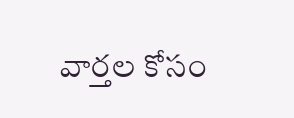వార్తల కోసం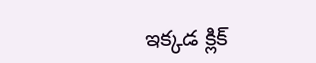ఇక్కడ క్లిక్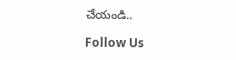చేయండి..

Follow Us